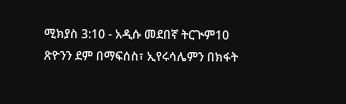ሚክያስ 3:10 - አዲሱ መደበኛ ትርጒም10 ጽዮንን ደም በማፍሰስ፣ ኢየሩሳሌምን በክፋት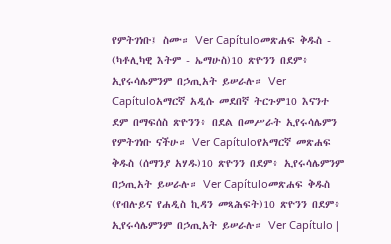የምትገነቡ፤ ስሙ። Ver Capítuloመጽሐፍ ቅዱስ - (ካቶሊካዊ እትም - ኤማሁስ)10 ጽዮንን በደም፥ ኢየሩሳሌምንም በኃጢአት ይሠራሉ። Ver Capítuloአማርኛ አዲሱ መደበኛ ትርጉም10 እናንተ ደም በማፍሰስ ጽዮንን፥ በደል በመሥራት ኢየሩሳሌምን የምትገነቡ ናችሁ። Ver Capítuloየአማርኛ መጽሐፍ ቅዱስ (ሰማንያ አሃዱ)10 ጽዮንን በደም፥ ኢየሩሳሌምንም በኃጢአት ይሠራሉ። Ver Capítuloመጽሐፍ ቅዱስ (የብሉይና የሐዲስ ኪዳን መጻሕፍት)10 ጽዮንን በደም፥ ኢየሩሳሌምንም በኃጢአት ይሠራሉ። Ver Capítulo |